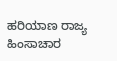ಹರಿಯಾಣ ರಾಜ್ಯ ಹಿಂಸಾಚಾರ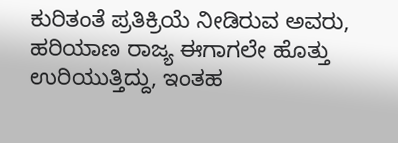ಕುರಿತಂತೆ ಪ್ರತಿಕ್ರಿಯೆ ನೀಡಿರುವ ಅವರು, ಹರಿಯಾಣ ರಾಜ್ಯ ಈಗಾಗಲೇ ಹೊತ್ತು ಉರಿಯುತ್ತಿದ್ದು, ಇಂತಹ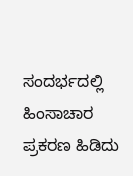ಸಂದರ್ಭದಲ್ಲಿ ಹಿಂಸಾಚಾರ ಪ್ರಕರಣ ಹಿಡಿದು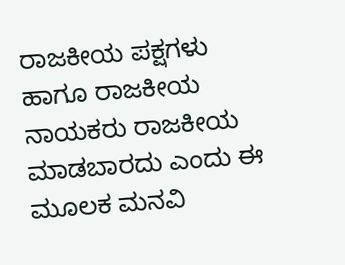ರಾಜಕೀಯ ಪಕ್ಷಗಳು ಹಾಗೂ ರಾಜಕೀಯ ನಾಯಕರು ರಾಜಕೀಯ ಮಾಡಬಾರದು ಎಂದು ಈ ಮೂಲಕ ಮನವಿ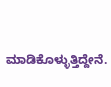ಮಾಡಿಕೊಳ್ಳುತ್ತಿದ್ದೇನೆ.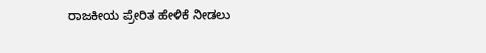ರಾಜಕೀಯ ಪ್ರೇರಿತ ಹೇಳಿಕೆ ನೀಡಲು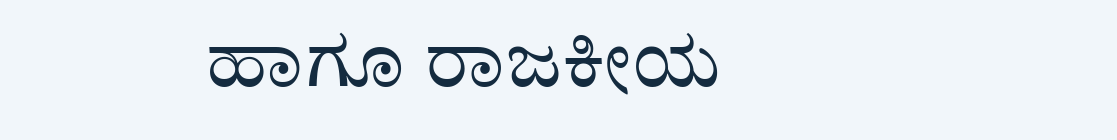ಹಾಗೂ ರಾಜಕೀಯ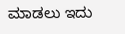ಮಾಡಲು ಇದು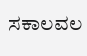ಸಕಾಲವಲ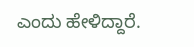ಎಂದು ಹೇಳಿದ್ದಾರೆ.